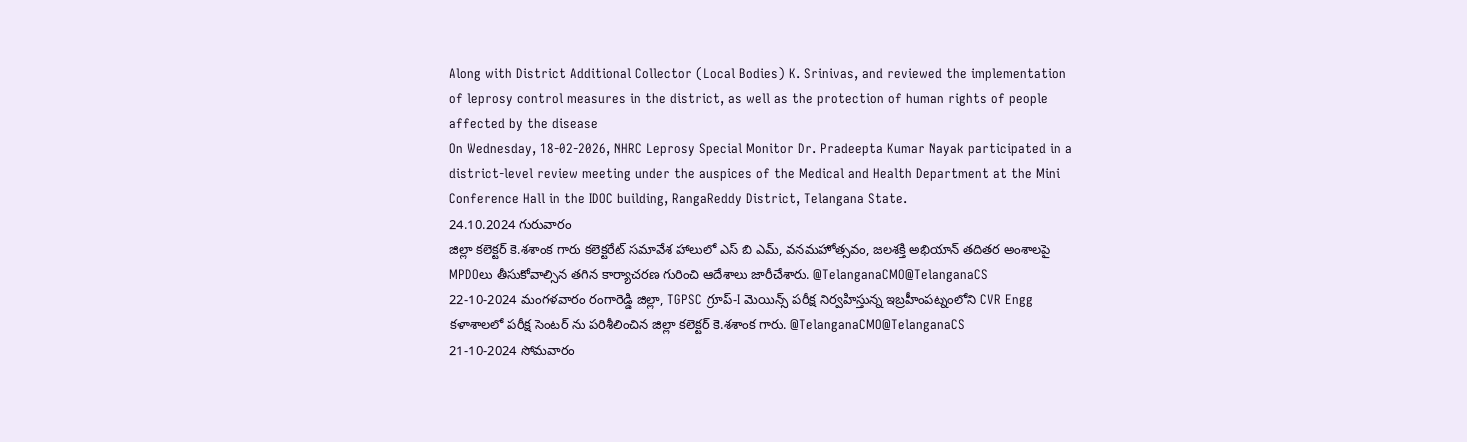Along with District Additional Collector (Local Bodies) K. Srinivas, and reviewed the implementation of leprosy control measures in the district, as well as the protection of human rights of people affected by the disease
On Wednesday, 18-02-2026, NHRC Leprosy Special Monitor Dr. Pradeepta Kumar Nayak participated in a district-level review meeting under the auspices of the Medical and Health Department at the Mini Conference Hall in the IDOC building, RangaReddy District, Telangana State.
24.10.2024 గురువారం
జిల్లా కలెక్టర్ కె.శశాంక గారు కలెక్టరేట్ సమావేశ హాలులో ఎస్ బి ఎమ్, వనమహోత్సవం, జలశక్తి అభియాన్ తదితర అంశాలపై MPDOలు తీసుకోవాల్సిన తగిన కార్యాచరణ గురించి ఆదేశాలు జారీచేశారు. @TelanganaCMO@TelanganaCS
22-10-2024 మంగళవారం రంగారెడ్డి జిల్లా, TGPSC గ్రూప్-I మెయిన్స్ పరీక్ష నిర్వహిస్తున్న ఇబ్రహీంపట్నంలోని CVR Engg కళాశాలలో పరీక్ష సెంటర్ ను పరిశీలించిన జిల్లా కలెక్టర్ కె.శశాంక గారు. @TelanganaCMO@TelanganaCS
21-10-2024 సోమవారం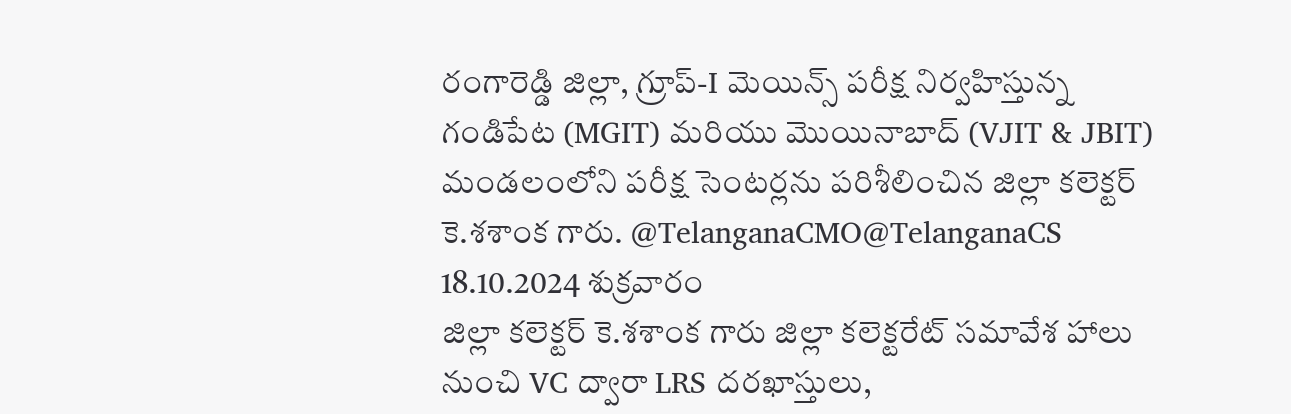రంగారెడ్డి జిల్లా, గ్రూప్-I మెయిన్స్ పరీక్ష నిర్వహిస్తున్న గండిపేట (MGIT) మరియు మొయినాబాద్ (VJIT & JBIT) మండలంలోని పరీక్ష సెంటర్లను పరిశీలించిన జిల్లా కలెక్టర్ కె.శశాంక గారు. @TelanganaCMO@TelanganaCS
18.10.2024 శుక్రవారం
జిల్లా కలెక్టర్ కె.శశాంక గారు జిల్లా కలెక్టరేట్ సమావేశ హాలు నుంచి VC ద్వారా LRS దరఖాస్తులు,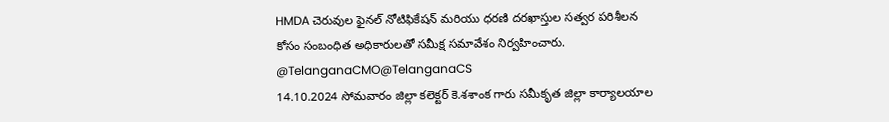HMDA చెరువుల ఫైనల్ నోటిఫికేషన్ మరియు ధరణి దరఖాస్తుల సత్వర పరిశీలన కోసం సంబంధిత అధికారులతో సమీక్ష సమావేశం నిర్వహించారు. @TelanganaCMO@TelanganaCS
14.10.2024 సోమవారం జిల్లా కలెక్టర్ కె.శశాంక గారు సమీకృత జిల్లా కార్యాలయాల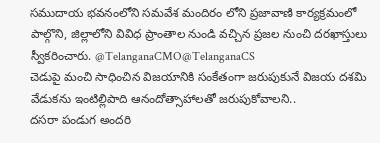సముదాయ భవనంలోని సమవేశ మందిరం లోని ప్రజావాణి కార్యక్రమంలో పాల్గొని, జిల్లాలోని వివిధ ప్రాంతాల నుండి వచ్చిన ప్రజల నుంచి దరఖాస్తులు స్వీకరించారు. @TelanganaCMO@TelanganaCS
చెడుపై మంచి సాధించిన విజయానికి సంకేతంగా జరుపుకునే విజయ దశమి వేడుకను ఇంటిల్లిపాది ఆనందోత్సాహాలతో జరుపుకోవాలని..
దసరా పండుగ అందరి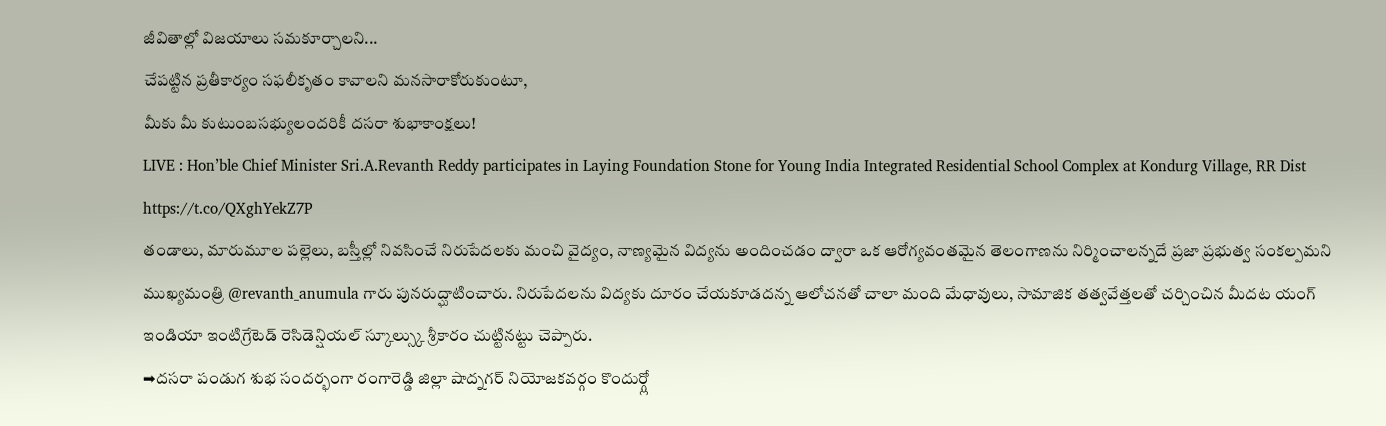జీవితాల్లో విజయాలు సమకూర్చాలని...
చేపట్టిన ప్రతీకార్యం సఫలీకృతం కావాలని మనసారాకోరుకుంటూ,
మీకు మీ కుటుంబసభ్యులందరికీ దసరా శుభాకాంక్షలు!
LIVE : Hon’ble Chief Minister Sri.A.Revanth Reddy participates in Laying Foundation Stone for Young India Integrated Residential School Complex at Kondurg Village, RR Dist https://t.co/QXghYekZ7P
తండాలు, మారుమూల పల్లెలు, బస్తీల్లో నివసించే నిరుపేదలకు మంచి వైద్యం, నాణ్యమైన విద్యను అందించడం ద్వారా ఒక ఆరోగ్యవంతమైన తెలంగాణను నిర్మించాలన్నదే ప్రజా ప్రభుత్వ సంకల్పమని ముఖ్యమంత్రి @revanth_anumula గారు పునరుద్ఘాటించారు. నిరుపేదలను విద్యకు దూరం చేయకూడదన్న ఆలోచనతో చాలా మంది మేధావులు, సామాజిక తత్వవేత్తలతో చర్చించిన మీదట యంగ్ ఇండియా ఇంటిగ్రేటెడ్ రెసిడెన్షియల్ స్కూల్స్కు శ్రీకారం చుట్టినట్టు చెప్పారు.
➡దసరా పండుగ శుభ సందర్భంగా రంగారెడ్డి జిల్లా షాద్నగర్ నియోజకవర్గం కొందుర్గ్లో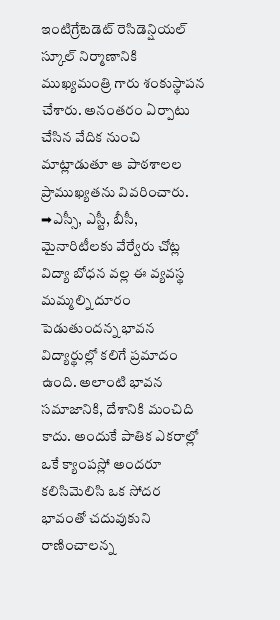ఇంటిగ్రేటెడెట్ రెసిడెన్షియల్ స్కూల్ నిర్మాణానికి ముఖ్యమంత్రి గారు శంకుస్థాపన చేశారు. అనంతరం ఏర్పాటు చేసిన వేదిక నుంచి మాట్లాడుతూ ఆ పాఠశాలల ప్రాముఖ్యతను వివరించారు.
➡ఎస్సీ, ఎస్టీ, బీసీ, మైనారిటీలకు వేర్వేరు చోట్ల విద్యా బోధన వల్ల ఈ వ్యవస్థ మమ్మల్ని దూరం పెడుతుందన్న భావన విద్యార్థుల్లో కలిగే ప్రమాదం ఉంది. అలాంటి భావన సమాజానికి, దేశానికి మంచిది కాదు. అందుకే పాతిక ఎకరాల్లో ఒకే క్యాంపస్లో అందరూ కలిసిమెలిసి ఒక సోదర భావంతో చదువుకుని రాణించాలన్న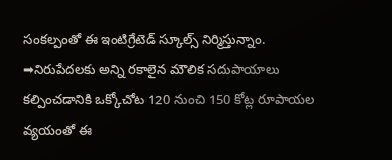సంకల్పంతో ఈ ఇంటిగ్రేటెడ్ స్కూల్స్ నిర్మిస్తున్నాం.
➡నిరుపేదలకు అన్ని రకాలైన మౌలిక సదుపాయాలు కల్పించడానికి ఒక్కోచోట 120 నుంచి 150 కోట్ల రూపాయల వ్యయంతో ఈ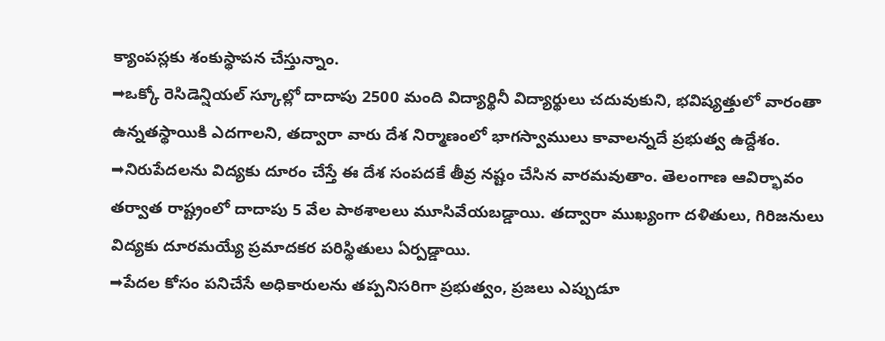క్యాంపస్లకు శంకుస్థాపన చేస్తున్నాం.
➡ఒక్కో రెసిడెన్షియల్ స్కూల్లో దాదాపు 2500 మంది విద్యార్థినీ విద్యార్థులు చదువుకుని, భవిష్యత్తులో వారంతా ఉన్నతస్థాయికి ఎదగాలని, తద్వారా వారు దేశ నిర్మాణంలో భాగస్వాములు కావాలన్నదే ప్రభుత్వ ఉద్దేశం.
➡నిరుపేదలను విద్యకు దూరం చేస్తే ఈ దేశ సంపదకే తీవ్ర నష్టం చేసిన వారమవుతాం. తెలంగాణ ఆవిర్భావం తర్వాత రాష్ట్రంలో దాదాపు 5 వేల పాఠశాలలు మూసివేయబడ్డాయి. తద్వారా ముఖ్యంగా దళితులు, గిరిజనులు విద్యకు దూరమయ్యే ప్రమాదకర పరిస్థితులు ఏర్పడ్డాయి.
➡పేదల కోసం పనిచేసే అధికారులను తప్పనిసరిగా ప్రభుత్వం, ప్రజలు ఎప్పుడూ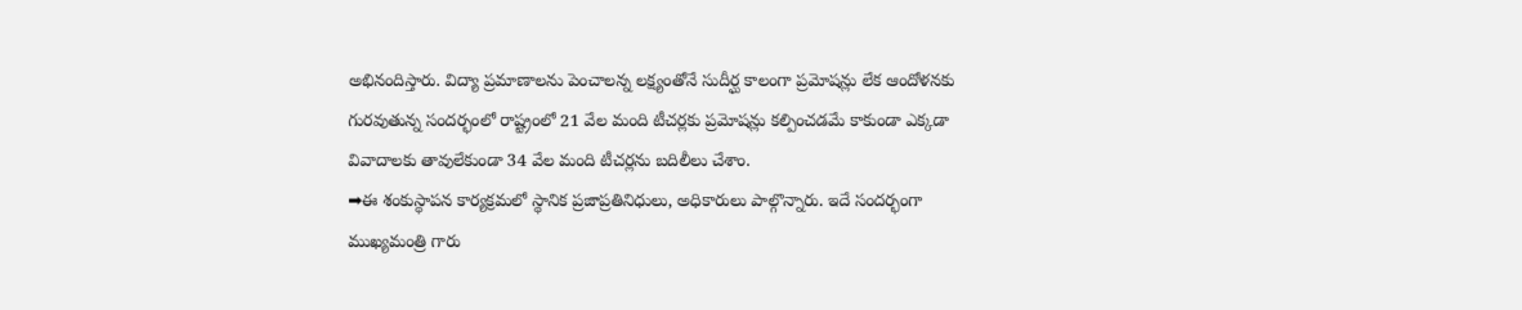అభినందిస్తారు. విద్యా ప్రమాణాలను పెంచాలన్న లక్ష్యంతోనే సుదీర్ఘ కాలంగా ప్రమోషన్లు లేక ఆందోళనకు గురవుతున్న సందర్భంలో రాష్ట్రంలో 21 వేల మంది టీచర్లకు ప్రమోషన్లు కల్పించడమే కాకుండా ఎక్కడా వివాదాలకు తావులేకుండా 34 వేల మంది టీచర్లను బదిలీలు చేశాం.
➡ఈ శంకుస్థాపన కార్యక్రమలో స్థానిక ప్రజాప్రతినిధులు, అధికారులు పాల్గొన్నారు. ఇదే సందర్భంగా ముఖ్యమంత్రి గారు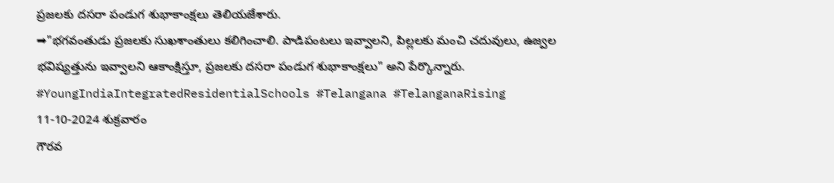ప్రజలకు దసరా పండుగ శుభాకాంక్షలు తెలియజేశారు.
➡"భగవంతుడు ప్రజలకు సుఖశాంతులు కలిగించాలి. పాడిపంటలు ఇవ్వాలని, పిల్లలకు మంచి చదువులు, ఉజ్వల భవిష్యత్తును ఇవ్వాలని ఆకాంక్షిస్తూ, ప్రజలకు దసరా పండుగ శుభాకాంక్షలు" అని పేర్కొన్నారు.
#YoungIndiaIntegratedResidentialSchools #Telangana #TelanganaRising
11-10-2024 శుక్రవారం
గౌరవ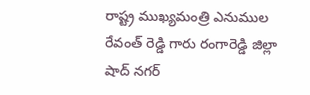రాష్ట్ర ముఖ్యమంత్రి ఎనుముల రేవంత్ రెడ్డి గారు రంగారెడ్డి జిల్లా షాద్ నగర్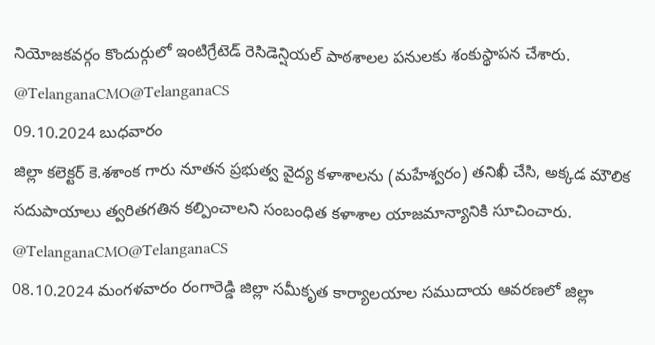నియోజకవర్గం కొందుర్గులో ఇంటిగ్రేటెడ్ రెసిడెన్షియల్ పాఠశాలల పనులకు శంకుస్థాపన చేశారు. @TelanganaCMO@TelanganaCS
09.10.2024 బుధవారం
జిల్లా కలెక్టర్ కె.శశాంక గారు నూతన ప్రభుత్వ వైద్య కళాశాలను (మహేశ్వరం) తనిఖీ చేసి, అక్కడ మౌలిక సదుపాయాలు త్వరితగతిన కల్పించాలని సంబంధిత కళాశాల యాజమాన్యానికి సూచించారు. @TelanganaCMO@TelanganaCS
08.10.2024 మంగళవారం రంగారెడ్డి జిల్లా సమీకృత కార్యాలయాల సముదాయ ఆవరణలో జిల్లా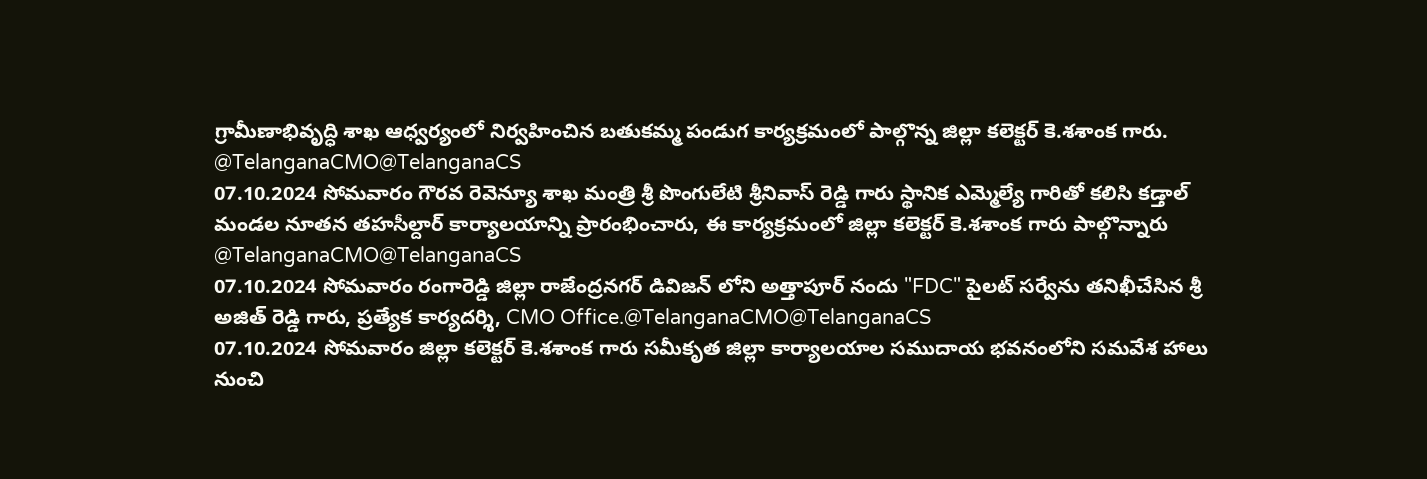గ్రామీణాభివృద్ధి శాఖ ఆధ్వర్యంలో నిర్వహించిన బతుకమ్మ పండుగ కార్యక్రమంలో పాల్గొన్న జిల్లా కలెక్టర్ కె.శశాంక గారు. @TelanganaCMO@TelanganaCS
07.10.2024 సోమవారం గౌరవ రెవెన్యూ శాఖ మంత్రి శ్రీ పొంగులేటి శ్రీనివాస్ రెడ్డి గారు స్థానిక ఎమ్మెల్యే గారితో కలిసి కడ్తాల్ మండల నూతన తహసీల్దార్ కార్యాలయాన్ని ప్రారంభించారు, ఈ కార్యక్రమంలో జిల్లా కలెక్టర్ కె.శశాంక గారు పాల్గొన్నారు
@TelanganaCMO@TelanganaCS
07.10.2024 సోమవారం రంగారెడ్డి జిల్లా రాజేంద్రనగర్ డివిజన్ లోని అత్తాపూర్ నందు "FDC" పైలట్ సర్వేను తనిఖీచేసిన శ్రీ అజిత్ రెడ్డి గారు, ప్రత్యేక కార్యదర్శి, CMO Office.@TelanganaCMO@TelanganaCS
07.10.2024 సోమవారం జిల్లా కలెక్టర్ కె.శశాంక గారు సమీకృత జిల్లా కార్యాలయాల సముదాయ భవనంలోని సమవేశ హాలు నుంచి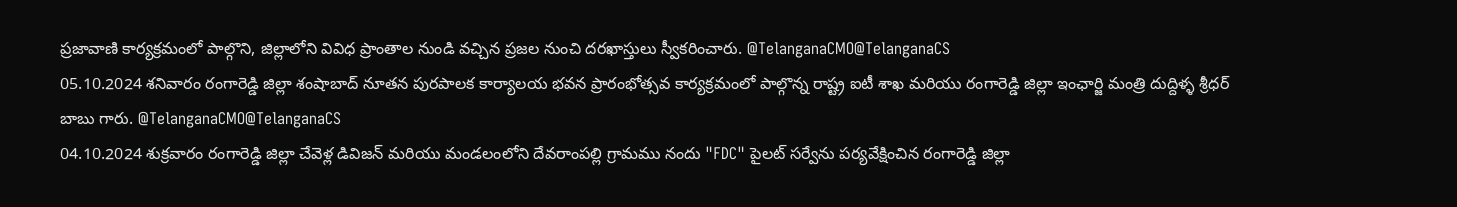ప్రజావాణి కార్యక్రమంలో పాల్గొని, జిల్లాలోని వివిధ ప్రాంతాల నుండి వచ్చిన ప్రజల నుంచి దరఖాస్తులు స్వీకరించారు. @TelanganaCMO@TelanganaCS
05.10.2024 శనివారం రంగారెడ్డి జిల్లా శంషాబాద్ నూతన పురపాలక కార్యాలయ భవన ప్రారంభోత్సవ కార్యక్రమంలో పాల్గొన్న రాష్ట్ర ఐటీ శాఖ మరియు రంగారెడ్డి జిల్లా ఇంఛార్జి మంత్రి దుద్దిళ్ళ శ్రీధర్ బాబు గారు. @TelanganaCMO@TelanganaCS
04.10.2024 శుక్రవారం రంగారెడ్డి జిల్లా చేవెళ్ల డివిజన్ మరియు మండలంలోని దేవరాంపల్లి గ్రామము నందు "FDC" పైలట్ సర్వేను పర్యవేక్షించిన రంగారెడ్డి జిల్లా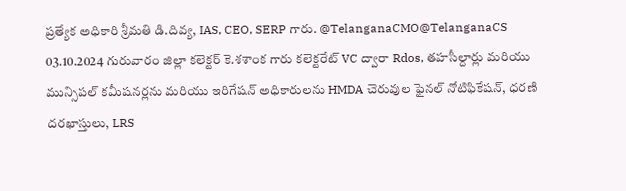ప్రత్యేక అధికారి శ్రీమతి డి.దివ్య, IAS, CEO, SERP గారు. @TelanganaCMO@TelanganaCS
03.10.2024 గురువారం జిల్లా కలెక్టర్ కె.శశాంక గారు కలెక్టరేట్ VC ద్వారా Rdos, తహసీల్దార్లు మరియు మున్సిపల్ కమీషనర్లను మరియు ఇరిగేషన్ అధికారులను HMDA చెరువుల ఫైనల్ నోటిఫికేషన్, ధరణి దరఖాస్తులు, LRS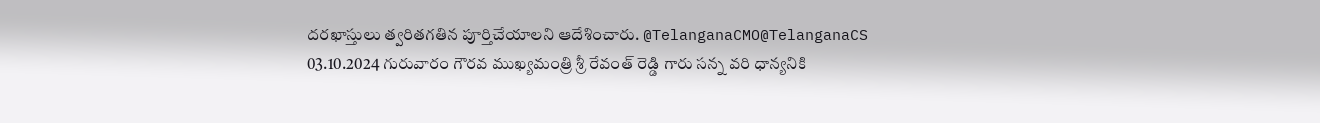దరఖాస్తులు త్వరితగతిన పూర్తిచేయాలని ఆదేశించారు. @TelanganaCMO@TelanganaCS
03.10.2024 గురువారం గౌరవ ముఖ్యమంత్రి శ్రీ రేవంత్ రెడ్డి గారు సన్న వరి ధాన్యనికి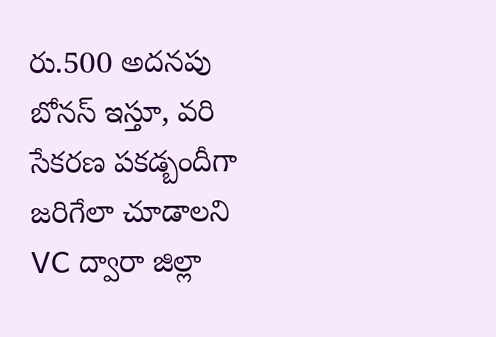రు.500 అదనపు బోనస్ ఇస్తూ, వరి సేకరణ పకడ్బందీగా జరిగేలా చూడాలని VC ద్వారా జిల్లా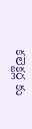కలెక్టర్ల కు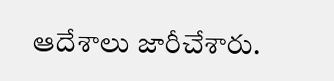ఆదేశాలు జారీచేశారు.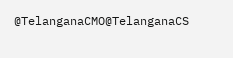@TelanganaCMO@TelanganaCS